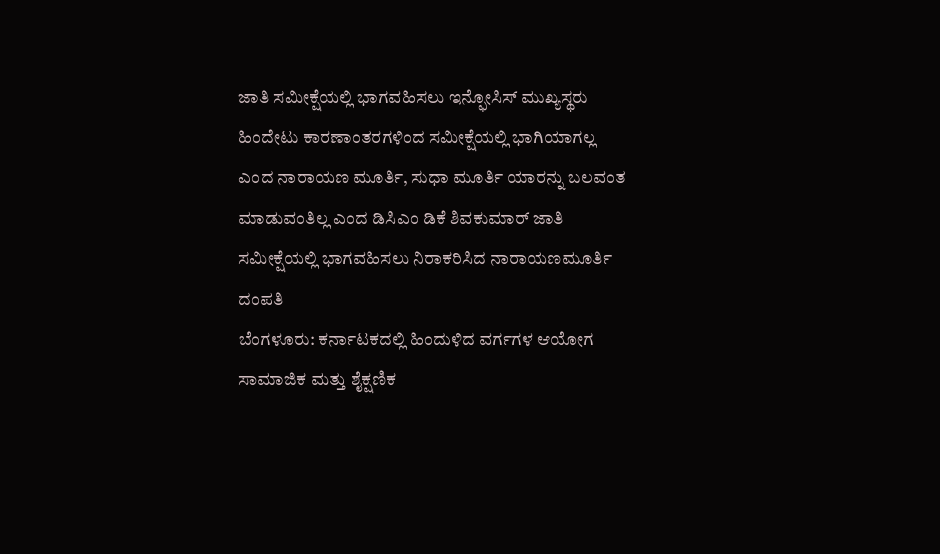ಜಾತಿ ಸಮೀಕ್ಷೆಯಲ್ಲಿ ಭಾಗವಹಿಸಲು ಇನ್ಫೋಸಿಸ್ ಮುಖ್ಯಸ್ಥರು ಹಿಂದೇಟು ಕಾರಣಾಂತರಗಳಿಂದ ಸಮೀಕ್ಷೆಯಲ್ಲಿ ಭಾಗಿಯಾಗಲ್ಲ ಎಂದ ನಾರಾಯಣ ಮೂರ್ತಿ, ಸುಧಾ ಮೂರ್ತಿ ಯಾರನ್ನು ಬಲವಂತ ಮಾಡುವಂತಿಲ್ಲ ಎಂದ ಡಿಸಿಎಂ ಡಿಕೆ ಶಿವಕುಮಾರ್ ಜಾತಿ ಸಮೀಕ್ಷೆಯಲ್ಲಿ ಭಾಗವಹಿಸಲು ನಿರಾಕರಿಸಿದ ನಾರಾಯಣಮೂರ್ತಿ ದಂಪತಿ
ಬೆಂಗಳೂರು: ಕರ್ನಾಟಕದಲ್ಲಿ ಹಿಂದುಳಿದ ವರ್ಗಗಳ ಆಯೋಗ ಸಾಮಾಜಿಕ ಮತ್ತು ಶೈಕ್ಷಣಿಕ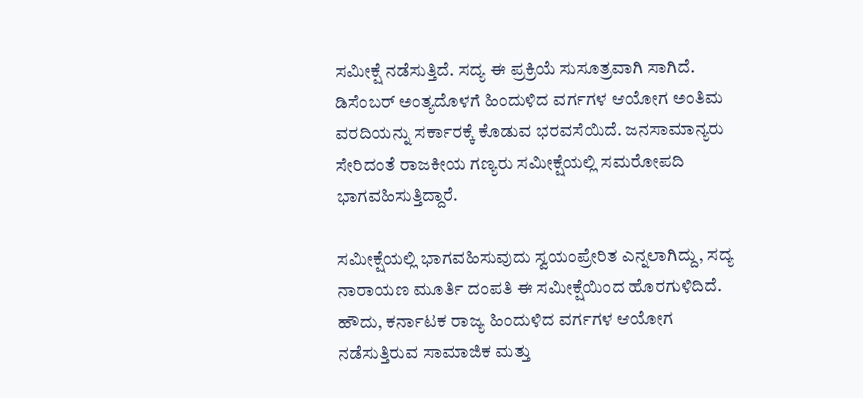ಸಮೀಕ್ಷೆ ನಡೆಸುತ್ತಿದೆ. ಸದ್ಯ ಈ ಪ್ರಕ್ರಿಯೆ ಸುಸೂತ್ರವಾಗಿ ಸಾಗಿದೆ. ಡಿಸೆಂಬರ್ ಅಂತ್ಯದೊಳಗೆ ಹಿಂದುಳಿದ ವರ್ಗಗಳ ಆಯೋಗ ಅಂತಿಮ ವರದಿಯನ್ನು ಸರ್ಕಾರಕ್ಕೆ ಕೊಡುವ ಭರವಸೆಯಿದೆ. ಜನಸಾಮಾನ್ಯರು ಸೇರಿದಂತೆ ರಾಜಕೀಯ ಗಣ್ಯರು ಸಮೀಕ್ಷೆಯಲ್ಲಿ ಸಮರೋಪದಿ ಭಾಗವಹಿಸುತ್ತಿದ್ದಾರೆ.

ಸಮೀಕ್ಷೆಯಲ್ಲಿ ಭಾಗವಹಿಸುವುದು ಸ್ವಯಂಪ್ರೇರಿತ ಎನ್ನಲಾಗಿದ್ದು, ಸದ್ಯ ನಾರಾಯಣ ಮೂರ್ತಿ ದಂಪತಿ ಈ ಸಮೀಕ್ಷೆಯಿಂದ ಹೊರಗುಳಿದಿದೆ. ಹೌದು, ಕರ್ನಾಟಕ ರಾಜ್ಯ ಹಿಂದುಳಿದ ವರ್ಗಗಳ ಆಯೋಗ ನಡೆಸುತ್ತಿರುವ ಸಾಮಾಜಿಕ ಮತ್ತು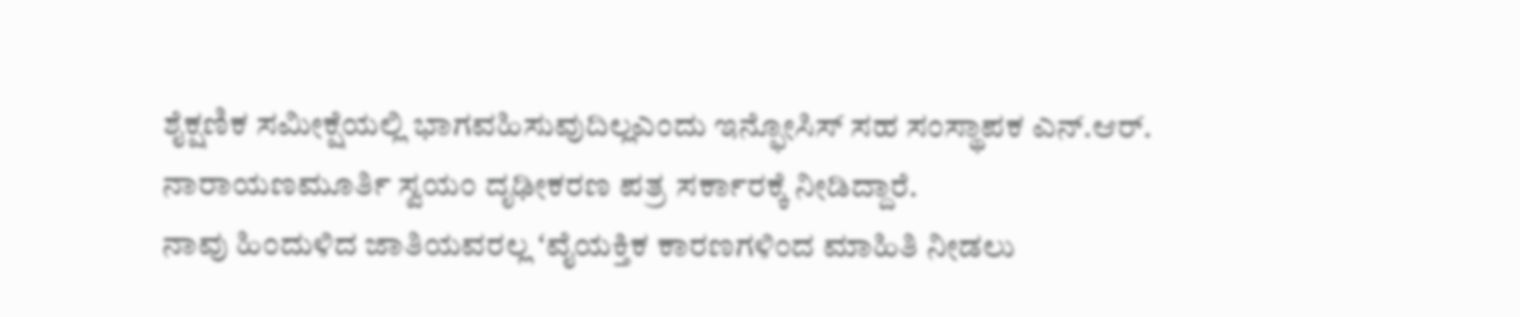ಶೈಕ್ಷಣಿಕ ಸಮೀಕ್ಷೆಯಲ್ಲಿ ಭಾಗವಹಿಸುವುದಿಲ್ಲಎಂದು ಇನ್ಫೋಸಿಸ್ ಸಹ ಸಂಸ್ಥಾಪಕ ಎನ್.ಆರ್. ನಾರಾಯಣಮೂರ್ತಿ ಸ್ವಯಂ ದೃಢೀಕರಣ ಪತ್ರ ಸರ್ಕಾರಕ್ಕೆ ನೀಡಿದ್ದಾರೆ.
ನಾವು ಹಿಂದುಳಿದ ಜಾತಿಯವರಲ್ಲ ʻವೈಯಕ್ತಿಕ ಕಾರಣಗಳಿಂದ ಮಾಹಿತಿ ನೀಡಲು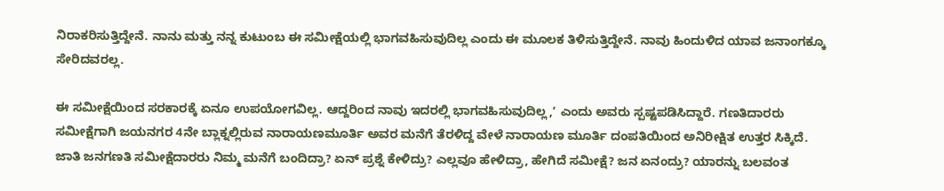ನಿರಾಕರಿಸುತ್ತಿದ್ದೇನೆ. ನಾನು ಮತ್ತು ನನ್ನ ಕುಟುಂಬ ಈ ಸಮೀಕ್ಷೆಯಲ್ಲಿ ಭಾಗವಹಿಸುವುದಿಲ್ಲ ಎಂದು ಈ ಮೂಲಕ ತಿಳಿಸುತ್ತಿದ್ದೇನೆ. ನಾವು ಹಿಂದುಳಿದ ಯಾವ ಜನಾಂಗಕ್ಕೂ ಸೇರಿದವರಲ್ಲ.

ಈ ಸಮೀಕ್ಷೆಯಿಂದ ಸರಕಾರಕ್ಕೆ ಏನೂ ಉಪಯೋಗವಿಲ್ಲ. ಆದ್ದರಿಂದ ನಾವು ಇದರಲ್ಲಿ ಭಾಗವಹಿಸುವುದಿಲ್ಲ,ʼ ಎಂದು ಅವರು ಸ್ಪಷ್ಟಪಡಿಸಿದ್ದಾರೆ. ಗಣತಿದಾರರು ಸಮೀಕ್ಷೆಗಾಗಿ ಜಯನಗರ 4ನೇ ಬ್ಲಾಕ್ನಲ್ಲಿರುವ ನಾರಾಯಣಮೂರ್ತಿ ಅವರ ಮನೆಗೆ ತೆರಳಿದ್ದ ವೇಳೆ ನಾರಾಯಣ ಮೂರ್ತಿ ದಂಪತಿಯಿಂದ ಅನಿರೀಕ್ಷಿತ ಉತ್ತರ ಸಿಕ್ಕಿದೆ.
ಜಾತಿ ಜನಗಣತಿ ಸಮೀಕ್ಷೆದಾರರು ನಿಮ್ಮ ಮನೆಗೆ ಬಂದಿದ್ರಾ? ಏನ್ ಪ್ರಶ್ನೆ ಕೇಳಿದ್ರು? ಎಲ್ಲವೂ ಹೇಳಿದ್ರಾ, ಹೇಗಿದೆ ಸಮೀಕ್ಷೆ? ಜನ ಏನಂದ್ರು? ಯಾರನ್ನು ಬಲವಂತ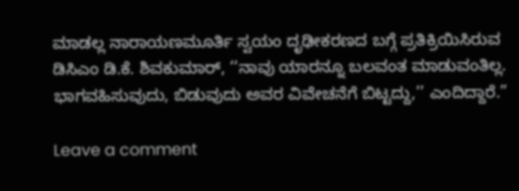ಮಾಡಲ್ಲ ನಾರಾಯಣಮೂರ್ತಿ ಸ್ವಯಂ ದೃಢೀಕರಣದ ಬಗ್ಗೆ ಪ್ರತಿಕ್ರಿಯಿಸಿರುವ ಡಿಸಿಎಂ ಡಿ.ಕೆ. ಶಿವಕುಮಾರ್, ‘‘ನಾವು ಯಾರನ್ನೂ ಬಲವಂತ ಮಾಡುವಂತಿಲ್ಲ. ಭಾಗವಹಿಸುವುದು, ಬಿಡುವುದು ಅವರ ವಿವೇಚನೆಗೆ ಬಿಟ್ಟದ್ದು,’’ ಎಂದಿದ್ದಾರೆ.”

Leave a comment